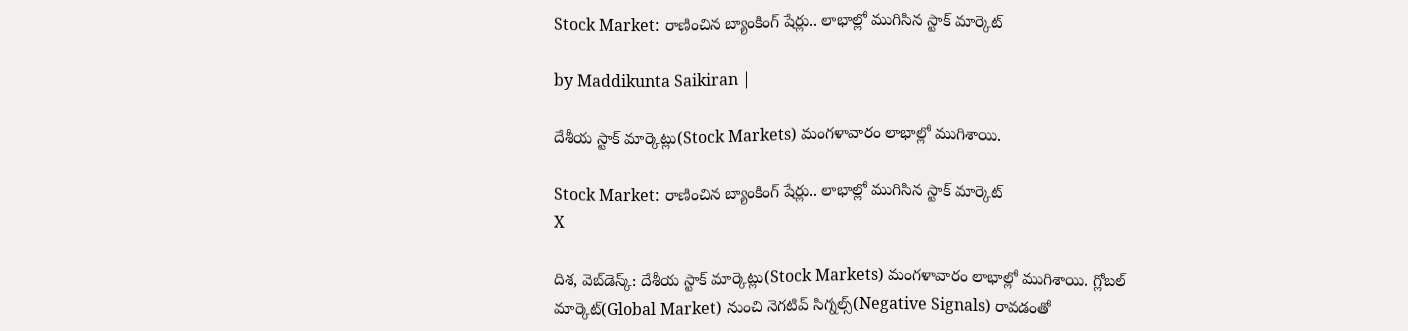Stock Market: రాణించిన బ్యాంకింగ్ షేర్లు.. లాభాల్లో ముగిసిన స్టాక్ మార్కెట్

by Maddikunta Saikiran |

దేశీయ స్టాక్ మార్కెట్లు(Stock Markets) మంగళావారం లాభాల్లో ముగిశాయి.

Stock Market: రాణించిన బ్యాంకింగ్ షేర్లు.. లాభాల్లో ముగిసిన స్టాక్ మార్కెట్
X

దిశ, వెబ్‌డెస్క్: దేశీయ స్టాక్ మార్కెట్లు(Stock Markets) మంగళావారం లాభాల్లో ముగిశాయి. గ్లోబల్ మార్కెట్(Global Market) నుంచి నెగటివ్ సిగ్నల్స్(Negative Signals) రావడంతో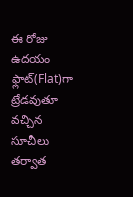ఈ రోజు ఉదయం ఫ్లాట్(Flat)గా ట్రేడవుతూ వచ్చిన సూచీలు తర్వాత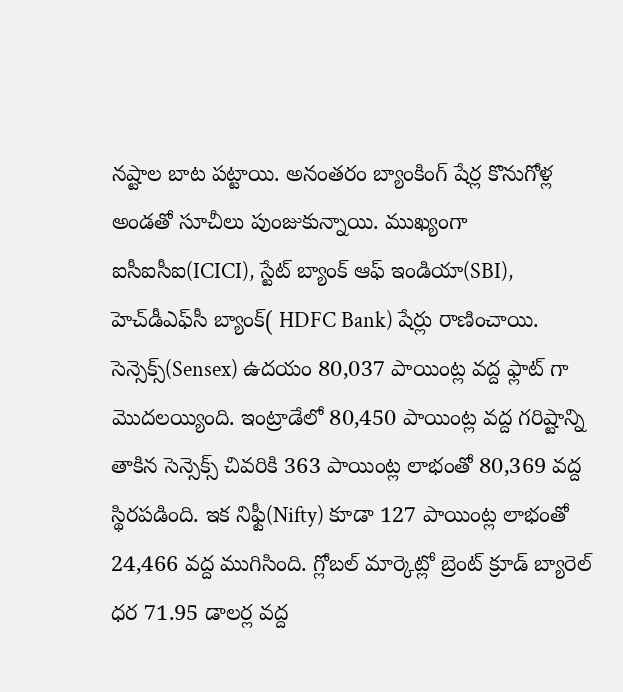నష్టాల బాట పట్టాయి. అనంతరం బ్యాంకింగ్ షేర్ల కొనుగోళ్ల అండతో సూచీలు పుంజుకున్నాయి. ముఖ్యంగా ఐసీఐసీఐ(ICICI), స్టేట్ బ్యాంక్ ఆఫ్ ఇండియా(SBI), హెచ్‌డీఎఫ్‌సీ బ్యాంక్( HDFC Bank) షేర్లు రాణించాయి. సెన్సెక్స్‌(Sensex) ఉదయం 80,037 పాయింట్ల వద్ద ఫ్లాట్ గా మొదలయ్యింది. ఇంట్రాడేలో 80,450 పాయింట్ల వద్ద గరిష్టాన్ని తాకిన సెన్సెక్స్‌ చివరికి 363 పాయింట్ల లాభంతో 80,369 వద్ద స్థిరపడింది. ఇక నిఫ్టీ(Nifty) కూడా 127 పాయింట్ల లాభంతో 24,466 వద్ద ముగిసింది. గ్లోబల్ మార్కెట్లో బ్రెంట్ క్రూడ్ బ్యారెల్ ధర 71.95 డాలర్ల వద్ద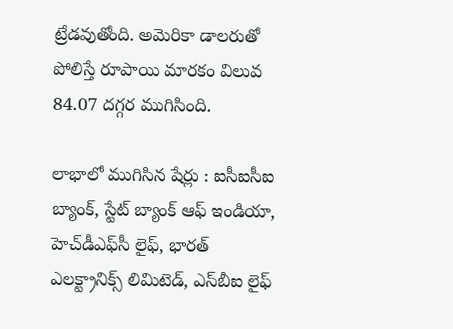ట్రేడవుతోంది. అమెరికా డాలరుతో పోలిస్తే రూపాయి మారకం విలువ 84.07 దగ్గర ముగిసింది.

లాభాలో ముగిసిన షేర్లు : ఐసీఐసీఐ బ్యాంక్, స్టేట్ బ్యాంక్ ఆఫ్ ఇండియా, హెచ్‌డీఎఫ్‌సీ లైఫ్, భారత్ ఎలక్ట్రానిక్స్ లిమిటెడ్, ఎస్‌బీఐ లైఫ్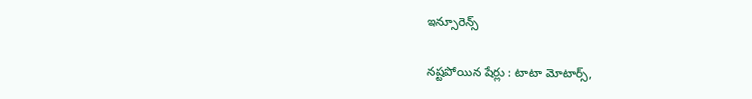ఇన్సూరెన్స్

నష్టపోయిన షేర్లు : టాటా మోటార్స్,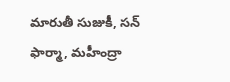మారుతీ సుజుకీ, సన్ ఫార్మా, మహీంద్రా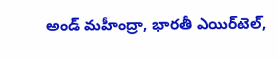అండ్ మహీంద్రా, భారతీ ఎయిర్‌టెల్‌,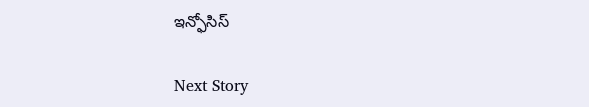ఇన్ఫోసిస్

Next Story